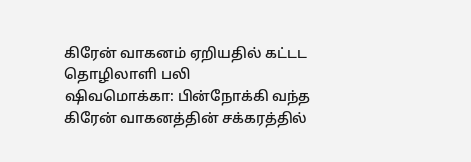கிரேன் வாகனம் ஏறியதில் கட்டட தொழிலாளி பலி
ஷிவமொக்கா: பின்நோக்கி வந்த கிரேன் வாகனத்தின் சக்கரத்தில்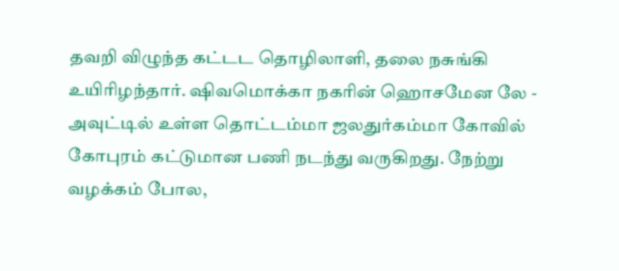தவறி விழுந்த கட்டட தொழிலாளி, தலை நசுங்கி உயிரிழந்தார். ஷிவமொக்கா நகரின் ஹொசமேன லே - அவுட்டில் உள்ள தொட்டம்மா ஜலதுர்கம்மா கோவில் கோபுரம் கட்டுமான பணி நடந்து வருகிறது. நேற்று வழக்கம் போல,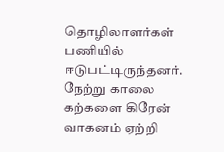தொழிலாளர்கள் பணியில் ஈடுபட்டிருந்தனர். நேற்று காலை கற்களை கிரேன் வாகனம் ஏற்றி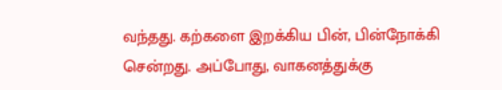வந்தது. கற்களை இறக்கிய பின், பின்நோக்கி சென்றது. அப்போது, வாகனத்துக்கு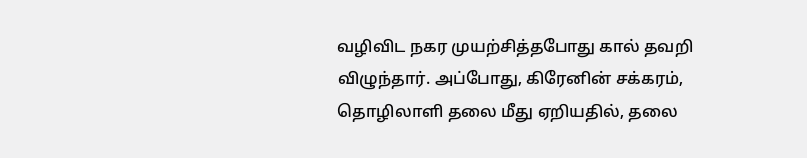வழிவிட நகர முயற்சித்தபோது கால் தவறி விழுந்தார். அப்போது, கிரேனின் சக்கரம், தொழிலாளி தலை மீது ஏறியதில், தலை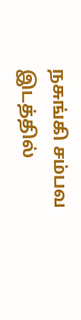நசுங்கி சம்பவ இடத்தில்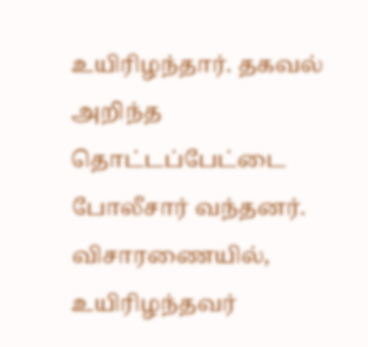உயிரிழந்தார். தகவல் அறிந்த தொட்டப்பேட்டை போலீசார் வந்தனர். விசாரணையில், உயிரிழந்தவர்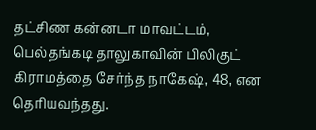தட்சிண கன்னடா மாவட்டம், பெல்தங்கடி தாலுகாவின் பிலிகுட் கிராமத்தை சேர்ந்த நாகேஷ், 48, என தெரியவந்தது.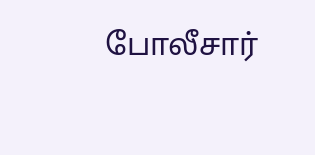போலீசார்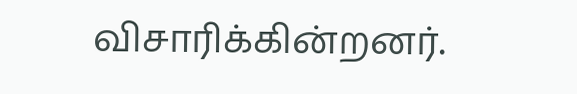விசாரிக்கின்றனர்.